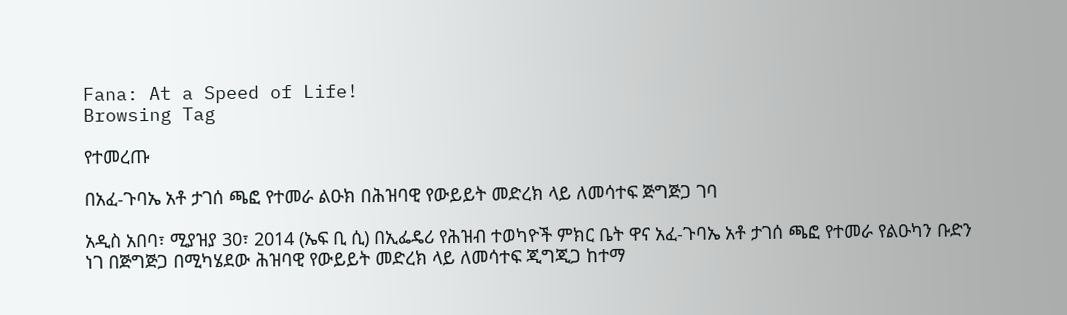Fana: At a Speed of Life!
Browsing Tag

የተመረጡ

በአፈ-ጉባኤ አቶ ታገሰ ጫፎ የተመራ ልዑክ በሕዝባዊ የውይይት መድረክ ላይ ለመሳተፍ ጅግጅጋ ገባ

አዲስ አበባ፣ ሚያዝያ 30፣ 2014 (ኤፍ ቢ ሲ) በኢፌዴሪ የሕዝብ ተወካዮች ምክር ቤት ዋና አፈ-ጉባኤ አቶ ታገሰ ጫፎ የተመራ የልዑካን ቡድን ነገ በጅግጅጋ በሚካሄደው ሕዝባዊ የውይይት መድረክ ላይ ለመሳተፍ ጂግጂጋ ከተማ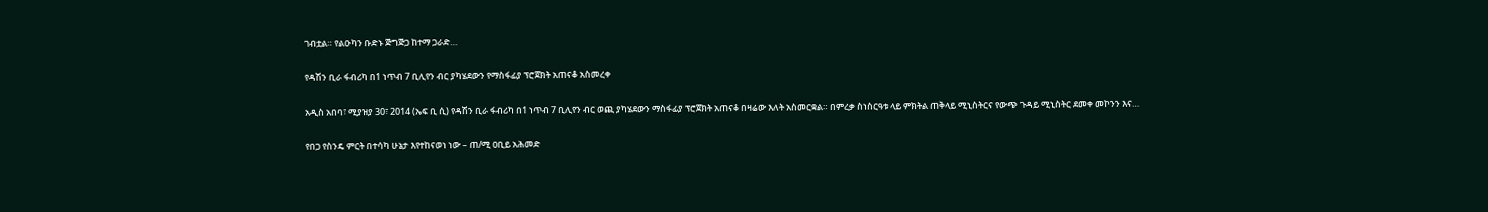ገብቷል። የልዑካን ቡድኑ ጅግጅጋ ከተማ ጋራድ…

የዳሽን ቢራ ፋብሪካ በ1 ነጥብ 7 ቢሊየን ብር ያካሄደውን የማስፋፊያ ፕሮጀክት አጠናቆ አስመረቀ

አዲስ አበባ፣ ሚያዝያ 30፣ 2014 (ኤፍ ቢ ሲ) የዳሽን ቢራ ፋብሪካ በ1 ነጥብ 7 ቢሊየን ብር ወጪ ያካሄደውን ማስፋፊያ ፕሮጀክት አጠናቆ በዛሬው እለት አስመርቋል። በምረቃ ስነስርዓቱ ላይ ምክትል ጠቅላይ ሚኒስትርና የውጭ ጉዳይ ሚኒስትር ደመቀ መኮንን እና…

የበጋ የስንዴ ምርት በተሳካ ሁኔታ እየተከናወነ ነው – ጠ/ሚ ዐቢይ አሕመድ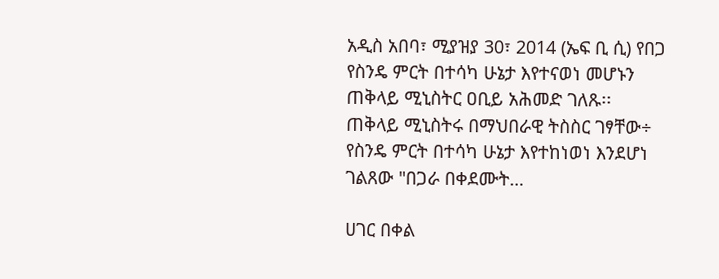አዲስ አበባ፣ ሚያዝያ 30፣ 2014 (ኤፍ ቢ ሲ) የበጋ የስንዴ ምርት በተሳካ ሁኔታ እየተናወነ መሆኑን ጠቅላይ ሚኒስትር ዐቢይ አሕመድ ገለጹ፡፡ ጠቅላይ ሚኒስትሩ በማህበራዊ ትስስር ገፃቸው÷ የስንዴ ምርት በተሳካ ሁኔታ እየተከነወነ እንደሆነ ገልጸው "በጋራ በቀደሙት…

ሀገር በቀል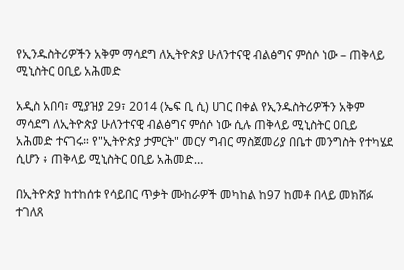የኢንዱስትሪዎችን አቅም ማሳደግ ለኢትዮጵያ ሁለንተናዊ ብልፅግና ምሰሶ ነው – ጠቅላይ ሚኒስትር ዐቢይ አሕመድ

አዲስ አበባ፣ ሚያዝያ 29፣ 2014 (ኤፍ ቢ ሲ) ሀገር በቀል የኢንዱስትሪዎችን አቅም ማሳደግ ለኢትዮጵያ ሁለንተናዊ ብልፅግና ምሰሶ ነው ሲሉ ጠቅላይ ሚኒስትር ዐቢይ አሕመድ ተናገሩ። የ"ኢትዮጵያ ታምርት" መርሃ ግብር ማስጀመሪያ በቤተ መንግስት የተካሄደ ሲሆን ፥ ጠቅላይ ሚኒስትር ዐቢይ አሕመድ…

በኢትዮጵያ ከተከሰቱ የሳይበር ጥቃት ሙከራዎች መካከል ከ97 ከመቶ በላይ መክሸፉ ተገለጸ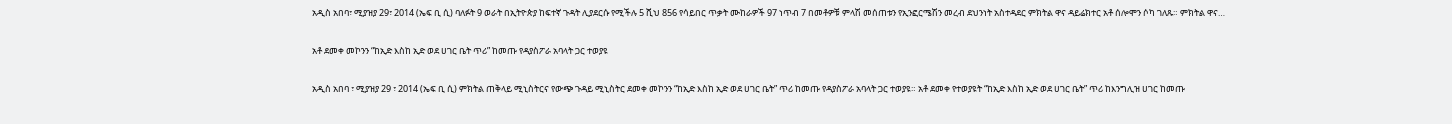አዲስ አበባ፣ ሚያዝያ 29፣ 2014 (ኤፍ ቢ ሲ) ባለፉት 9 ወራት በኢትዮጵያ ከፍተኛ ጉዳት ሊያደርሱ የሚችሉ 5 ሺህ 856 የሳይበር ጥቃት ሙከራዎች 97 ነጥብ 7 በመቶዎቹ ምላሽ መሰጠቱን የኢንፎርሜሽን መረብ ደህንነት አስተዳደር ምክትል ዋና ዳይሬክተር አቶ ሰሎሞን ሶካ ገለጹ። ምክትል ዋና…

አቶ ደመቀ መኮንን “ከኢድ እስከ ኢድ ወደ ሀገር ቤት ጥሪ” ከመጡ የዳያስፖራ አባላት ጋር ተወያዩ

አዲስ አበባ ፣ ሚያዝያ 29 ፣ 2014 (ኤፍ ቢ ሲ) ምክትል ጠቅላይ ሚኒስትርና የውጭ ጉዳይ ሚኒስትር ደመቀ መኮንን “ከኢድ እስከ ኢድ ወደ ሀገር ቤት” ጥሪ ከመጡ የዳያስፖራ አባላት ጋር ተወያዩ። አቶ ደመቀ የተወያዩት “ከኢድ እስከ ኢድ ወደ ሀገር ቤት” ጥሪ ከእንግሊዝ ሀገር ከመጡ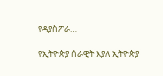የዳያስፖራ…

የኢትዮጵያ ሰራዊት እያለ ኢትዮጵያ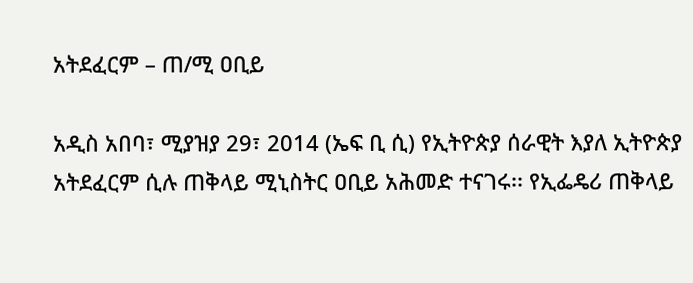አትደፈርም – ጠ/ሚ ዐቢይ

አዲስ አበባ፣ ሚያዝያ 29፣ 2014 (ኤፍ ቢ ሲ) የኢትዮጵያ ሰራዊት እያለ ኢትዮጵያ አትደፈርም ሲሉ ጠቅላይ ሚኒስትር ዐቢይ አሕመድ ተናገሩ፡፡ የኢፌዴሪ ጠቅላይ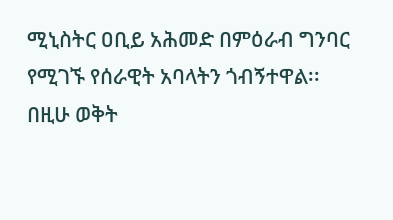ሚኒስትር ዐቢይ አሕመድ በምዕራብ ግንባር የሚገኙ የሰራዊት አባላትን ጎብኝተዋል፡፡ በዚሁ ወቅት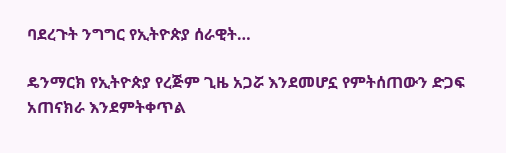ባደረጉት ንግግር የኢትዮጵያ ሰራዊት…

ዴንማርክ የኢትዮጵያ የረጅም ጊዜ አጋሯ እንደመሆኗ የምትሰጠውን ድጋፍ አጠናክራ እንደምትቀጥል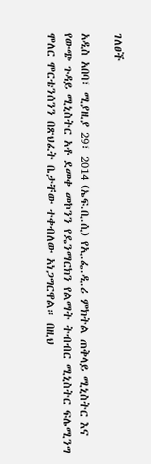ገለፀች

አዲስ አበባ፣ ሚያዚያ 29፣ 2014 (ኤፍ.ቢ.ሲ) የኢ.ፌ.ዲ.ሪ ምክትል ጠቅላይ ሚኒስትር እና የውጭ ጉዳይ ሚኒስትር አቶ ደመቀ መኮንን የዴንማርክን የልማት ትብብር ሚኒስትር ፍሌሚንግ ሞለር ሞርቴንሰንን በጽህፈት ቤታቸው ተቀብለው አነጋግርዋል። በዚህ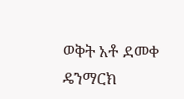ወቅት አቶ ደመቀ ዴንማርክ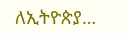ለኢትዮጵያ…